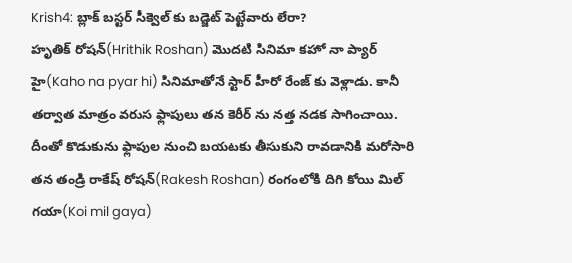Krish4: బ్లాక్ బస్టర్ సీక్వెల్ కు బడ్జెట్ పెట్టేవారు లేరా?
హృతిక్ రోషన్(Hrithik Roshan) మొదటి సినిమా కహో నా ప్యార్ హై(Kaho na pyar hi) సినిమాతోనే స్టార్ హీరో రేంజ్ కు వెళ్లాడు. కానీ తర్వాత మాత్రం వరుస ఫ్లాపులు తన కెరీర్ ను నత్త నడక సాగించాయి. దీంతో కొడుకును ఫ్లాపుల నుంచి బయటకు తీసుకుని రావడానికి మరోసారి తన తండ్రి రాకేష్ రోషన్(Rakesh Roshan) రంగంలోకి దిగి కోయి మిల్ గయా(Koi mil gaya)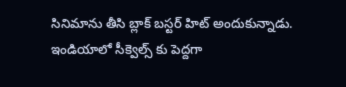సినిమాను తీసి బ్లాక్ బస్టర్ హిట్ అందుకున్నాడు.
ఇండియాలో సీక్వెల్స్ కు పెద్దగా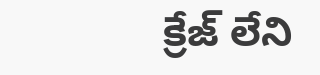క్రేజ్ లేని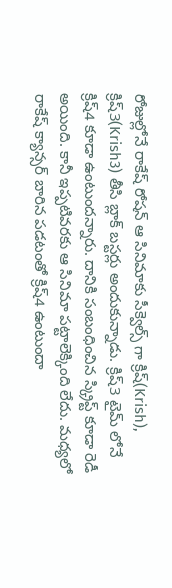రోజుల్లోనే రాకేష్ రోషన్ ఆ సినిమాకు సీక్వెల్స్ గా క్రిష్(Krish), క్రిష్3(Krish3) తీసి బ్లాక్ బస్టర్లు అందుకున్నాడు. క్రిష్3 టైమ్ లోనే క్రిష్4 కూడా ఉంటుందన్నారు. దానికి సంబంధించిన స్క్రిప్ట్ కూడా రెడీ అయింది. కానీ ఇప్పటివరకు ఆ సినిమా పట్టాలెక్కింది లేదు. మధ్యలో రాకేష్ క్యాన్సర్ బారిన పడటంతో క్రిష్4 ఉంటుందా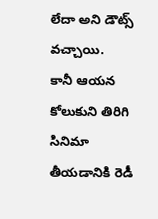లేదా అని డౌట్స్ వచ్చాయి.
కానీ ఆయన కోలుకుని తిరిగి సినిమా తీయడానికి రెడీ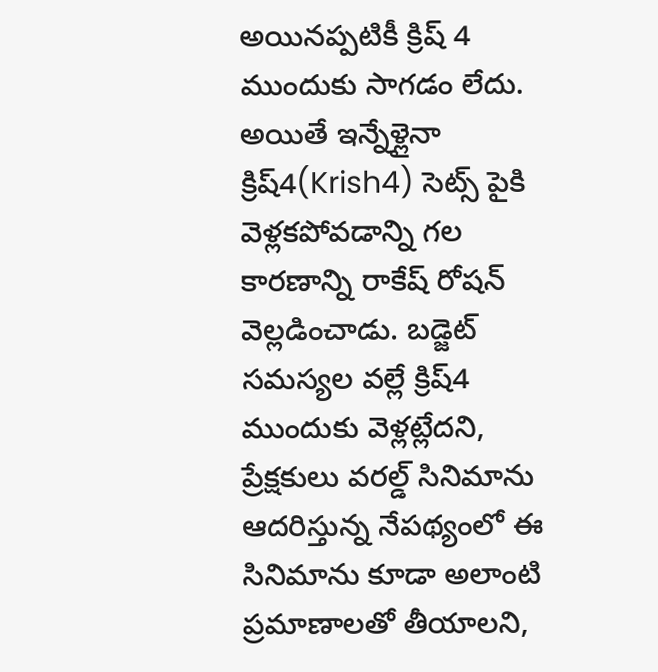అయినప్పటికీ క్రిష్ 4 ముందుకు సాగడం లేదు. అయితే ఇన్నేళ్లైనా క్రిష్4(Krish4) సెట్స్ పైకి వెళ్లకపోవడాన్ని గల కారణాన్ని రాకేష్ రోషన్ వెల్లడించాడు. బడ్జెట్ సమస్యల వల్లే క్రిష్4 ముందుకు వెళ్లట్లేదని, ప్రేక్షకులు వరల్డ్ సినిమాను ఆదరిస్తున్న నేపథ్యంలో ఈ సినిమాను కూడా అలాంటి ప్రమాణాలతో తీయాలని,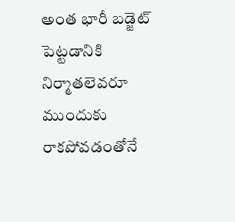అంత భారీ బడ్జెట్ పెట్టడానికి నిర్మాతలెవరూ ముందుకు రాకపోవడంతోనే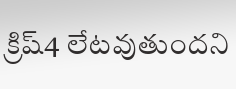క్రిష్4 లేటవుతుందని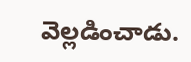వెల్లడించాడు.